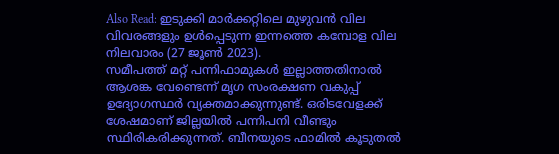Also Read: ഇടുക്കി മാർക്കറ്റിലെ മുഴുവൻ വില വിവരങ്ങളും ഉൾപ്പെടുന്ന ഇന്നത്തെ കമ്പോള വില നിലവാരം (27 ജൂൺ 2023).
സമീപത്ത് മറ്റ് പന്നിഫാമുകൾ ഇല്ലാത്തതിനാൽ ആശങ്ക വേണ്ടെന്ന് മൃഗ സംരക്ഷണ വകുപ്പ് ഉദ്യോഗസ്ഥർ വ്യക്തമാക്കുന്നുണ്ട്. ഒരിടവേളക്ക് ശേഷമാണ് ജില്ലയിൽ പന്നിപനി വീണ്ടും സ്ഥിരികരിക്കുന്നത്. ബീനയുടെ ഫാമിൽ കൂടുതൽ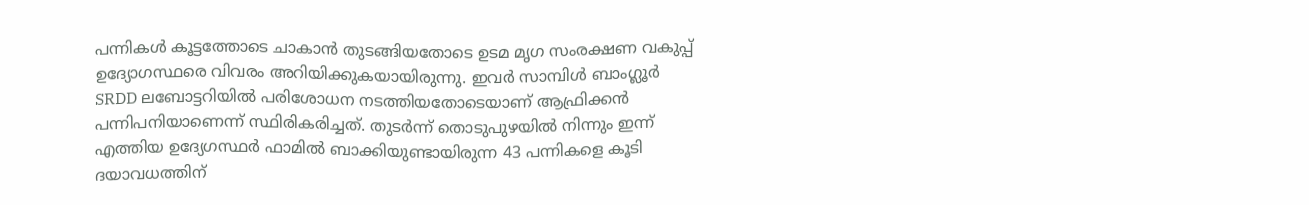പന്നികൾ കൂട്ടത്തോടെ ചാകാൻ തുടങ്ങിയതോടെ ഉടമ മൃഗ സംരക്ഷണ വകുപ്പ് ഉദ്യോഗസ്ഥരെ വിവരം അറിയിക്കുകയായിരുന്നു. ഇവർ സാമ്പിൾ ബാംഗ്ലൂർ SRDD ലബോട്ടറിയിൽ പരിശോധന നടത്തിയതോടെയാണ് ആഫ്രിക്കൻ പന്നിപനിയാണെന്ന് സ്ഥിരികരിച്ചത്. തുടർന്ന് തൊടുപുഴയിൽ നിന്നും ഇന്ന് എത്തിയ ഉദ്യേഗസ്ഥർ ഫാമിൽ ബാക്കിയുണ്ടായിരുന്ന 43 പന്നികളെ കൂടി ദയാവധത്തിന്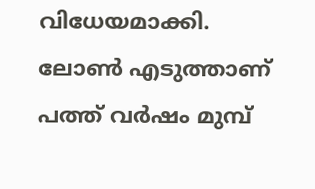വിധേയമാക്കി.
ലോൺ എടുത്താണ് പത്ത് വർഷം മുമ്പ്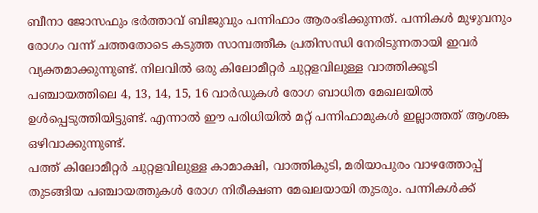ബീനാ ജോസഫും ഭർത്താവ് ബിജുവും പന്നിഫാം ആരംഭിക്കുന്നത്. പന്നികൾ മുഴുവനും രോഗം വന്ന് ചത്തതോടെ കടുത്ത സാമ്പത്തീക പ്രതിസന്ധി നേരിടുന്നതായി ഇവർ വ്യക്തമാക്കുന്നുണ്ട്. നിലവിൽ ഒരു കിലോമീറ്റർ ചുറ്റളവിലുള്ള വാത്തിക്കൂടി പഞ്ചായത്തിലെ 4, 13, 14, 15, 16 വാർഡുകൾ രോഗ ബാധിത മേഖലയിൽ ഉൾപ്പെടുത്തിയിട്ടുണ്ട്. എന്നാൽ ഈ പരിധിയിൽ മറ്റ് പന്നിഫാമുകൾ ഇല്ലാത്തത് ആശങ്ക ഒഴിവാക്കുന്നുണ്ട്.
പത്ത് കിലോമീറ്റർ ചുറ്റളവിലുള്ള കാമാക്ഷി, വാത്തികുടി, മരിയാപുരം വാഴത്തോപ്പ് തുടങ്ങിയ പഞ്ചായത്തുകൾ രോഗ നിരീക്ഷണ മേഖലയായി തുടരും. പന്നികൾക്ക്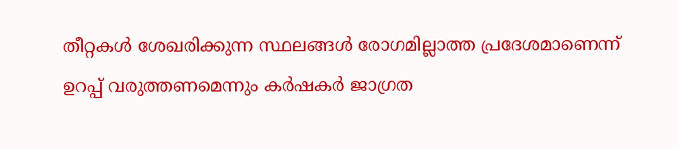തീറ്റകൾ ശേഖരിക്കുന്ന സ്ഥലങ്ങൾ രോഗമില്ലാത്ത പ്രദേശമാണെന്ന് ഉറപ്പ് വരുത്തണമെന്നും കർഷകർ ജാഗ്രത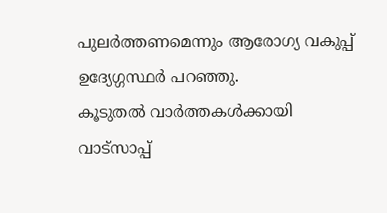പുലർത്തണമെന്നും ആരോഗ്യ വകുപ്പ് ഉദ്യേഗ്ഗസ്ഥർ പറഞ്ഞു.
കൂടുതൽ വാർത്തകൾക്കായി വാട്സാപ്പ്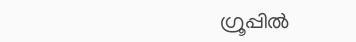ഗ്രൂപ്പിൽ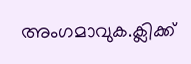അംഗമാവുക.ക്ലിക്ക്